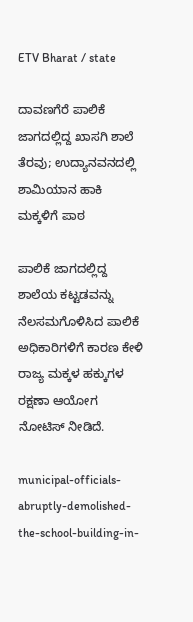ETV Bharat / state

ದಾವಣಗೆರೆ ಪಾಲಿಕೆ ಜಾಗದಲ್ಲಿದ್ದ ಖಾಸಗಿ ಶಾಲೆ ತೆರವು; ಉದ್ಯಾನವನದಲ್ಲಿ ಶಾಮಿಯಾನ ಹಾಕಿ ಮಕ್ಕಳಿಗೆ ಪಾಠ

ಪಾಲಿಕೆ ಜಾಗದಲ್ಲಿದ್ದ ಶಾಲೆಯ ಕಟ್ಟಡವನ್ನು ನೆಲಸಮಗೊಳಿಸಿದ ಪಾಲಿಕೆ ಅಧಿಕಾರಿಗಳಿಗೆ ಕಾರಣ ಕೇಳಿ ರಾಜ್ಯ ಮಕ್ಕಳ ಹಕ್ಕುಗಳ ರಕ್ಷಣಾ ಆಯೋಗ ನೋಟಿಸ್ ನೀಡಿದೆ.

municipal-officials-abruptly-demolished-the-school-building-in-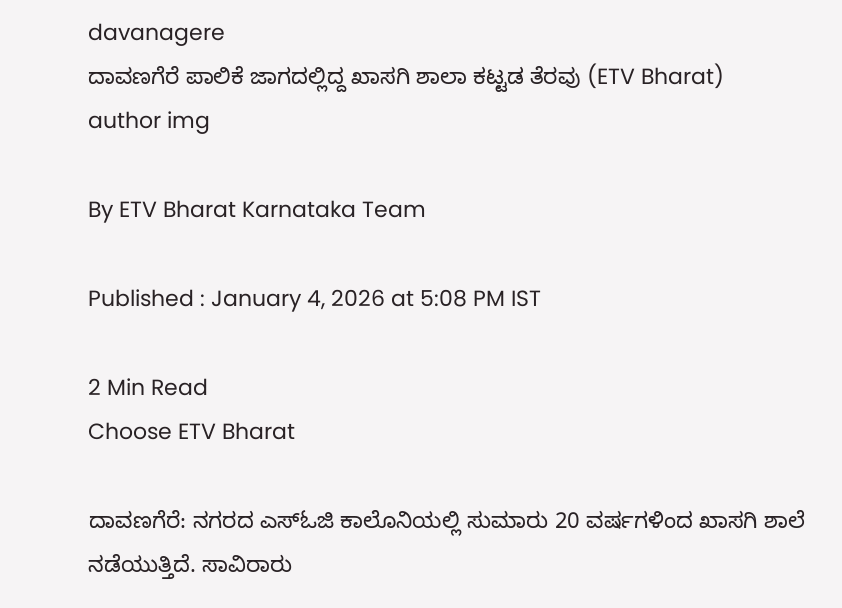davanagere
ದಾವಣಗೆರೆ ಪಾಲಿಕೆ ಜಾಗದಲ್ಲಿದ್ದ ಖಾಸಗಿ ಶಾಲಾ ಕಟ್ಟಡ ತೆರವು (ETV Bharat)
author img

By ETV Bharat Karnataka Team

Published : January 4, 2026 at 5:08 PM IST

2 Min Read
Choose ETV Bharat

ದಾವಣಗೆರೆ: ನಗರದ ಎಸ್ಓಜಿ ಕಾಲೊನಿಯಲ್ಲಿ ಸುಮಾರು 20 ವರ್ಷಗಳಿಂದ ಖಾಸಗಿ ಶಾಲೆ ನಡೆಯುತ್ತಿದೆ. ಸಾವಿರಾರು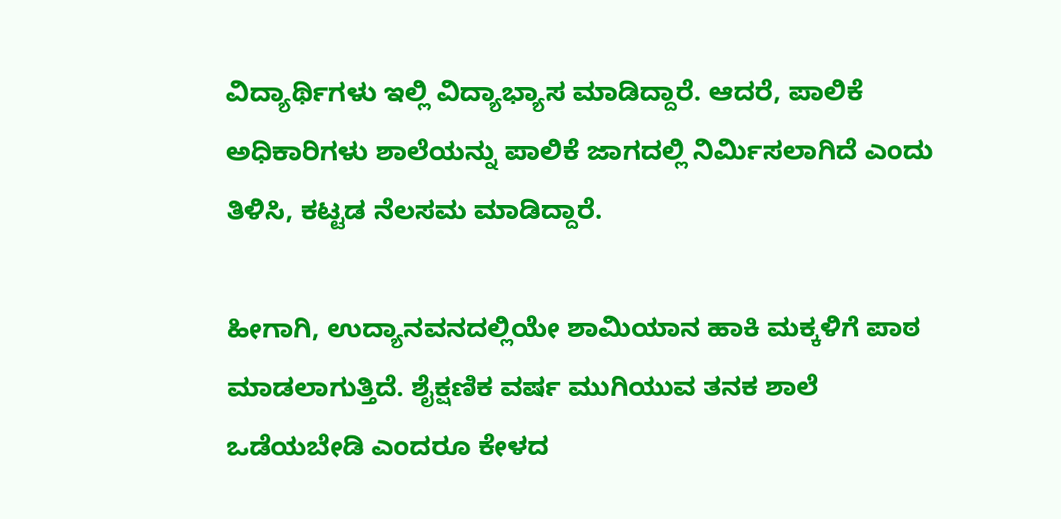ವಿದ್ಯಾರ್ಥಿಗಳು ಇಲ್ಲಿ ವಿದ್ಯಾಭ್ಯಾಸ ಮಾಡಿದ್ದಾರೆ. ಆದರೆ, ಪಾಲಿಕೆ ಅಧಿಕಾರಿಗಳು ಶಾಲೆಯನ್ನು ಪಾಲಿಕೆ ಜಾಗದಲ್ಲಿ ನಿರ್ಮಿಸಲಾಗಿದೆ ಎಂದು ತಿಳಿಸಿ, ಕಟ್ಟಡ ನೆಲಸಮ ಮಾಡಿದ್ದಾರೆ.

ಹೀಗಾಗಿ, ಉದ್ಯಾನವನದಲ್ಲಿಯೇ ಶಾಮಿಯಾನ ಹಾಕಿ ಮಕ್ಕಳಿಗೆ ಪಾಠ ಮಾಡಲಾಗುತ್ತಿದೆ. ಶೈಕ್ಷಣಿಕ ವರ್ಷ ಮುಗಿಯುವ ತನಕ ಶಾಲೆ ಒಡೆಯಬೇಡಿ ಎಂದರೂ ಕೇಳದ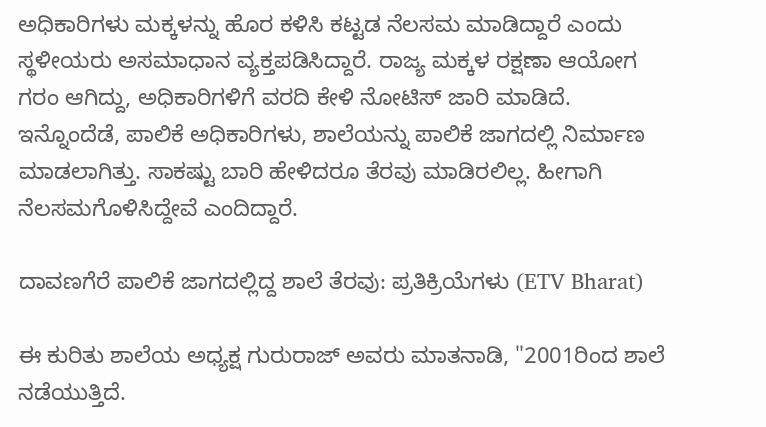ಅಧಿಕಾರಿಗಳು ಮಕ್ಕಳನ್ನು ಹೊರ ಕಳಿಸಿ ಕಟ್ಟಡ ನೆಲಸಮ ಮಾಡಿದ್ದಾರೆ ಎಂದು ಸ್ಥಳೀಯರು ಅಸಮಾಧಾನ ವ್ಯಕ್ತಪಡಿಸಿದ್ದಾರೆ. ರಾಜ್ಯ ಮಕ್ಕಳ ರಕ್ಷಣಾ ಆಯೋಗ ಗರಂ ಆಗಿದ್ದು, ಅಧಿಕಾರಿಗಳಿಗೆ ವರದಿ ಕೇಳಿ ನೋಟಿಸ್ ಜಾರಿ ಮಾಡಿದೆ. ಇನ್ನೊಂದೆಡೆ, ಪಾಲಿಕೆ ಅಧಿಕಾರಿಗಳು, ಶಾಲೆಯನ್ನು ಪಾಲಿಕೆ ಜಾಗದಲ್ಲಿ ನಿರ್ಮಾಣ ಮಾಡಲಾಗಿತ್ತು. ಸಾಕಷ್ಟು ಬಾರಿ ಹೇಳಿದರೂ ತೆರವು ಮಾಡಿರಲಿಲ್ಲ. ಹೀಗಾಗಿ ನೆಲಸಮಗೊಳಿಸಿದ್ದೇವೆ ಎಂದಿದ್ದಾರೆ.

ದಾವಣಗೆರೆ ಪಾಲಿಕೆ ಜಾಗದಲ್ಲಿದ್ದ ಶಾಲೆ ತೆರವು: ಪ್ರತಿಕ್ರಿಯೆಗಳು (ETV Bharat)

ಈ ಕುರಿತು ಶಾಲೆಯ ಅಧ್ಯಕ್ಷ ಗುರುರಾಜ್ ಅವರು ಮಾತನಾಡಿ, "2001ರಿಂದ ಶಾಲೆ ನಡೆಯುತ್ತಿದೆ.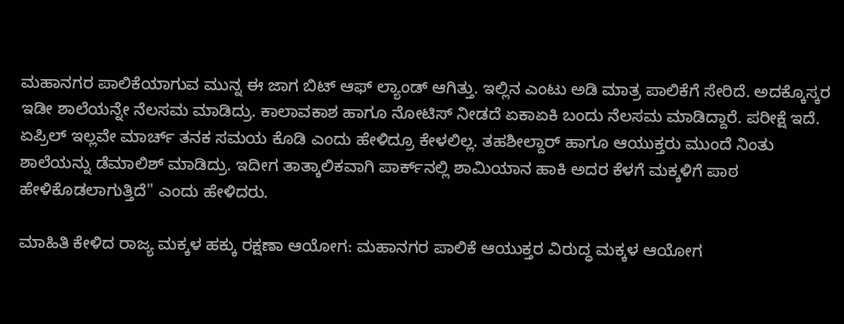ಮಹಾನಗರ ಪಾಲಿಕೆಯಾಗುವ ಮುನ್ನ ಈ ಜಾಗ ಬಿಟ್ ಆಫ್ ಲ್ಯಾಂಡ್ ಆಗಿತ್ತು. ಇಲ್ಲಿನ ಎಂಟು ಅಡಿ ಮಾತ್ರ ಪಾಲಿಕೆಗೆ ಸೇರಿದೆ. ಅದಕ್ಕೊಸ್ಕರ ಇಡೀ ಶಾಲೆಯನ್ನೇ ನೆಲಸಮ ಮಾಡಿದ್ರು. ಕಾಲಾವಕಾಶ ಹಾಗೂ ನೋಟಿಸ್ ನೀಡದೆ ಏಕಾಏಕಿ ಬಂದು ನೆಲಸಮ ಮಾಡಿದ್ದಾರೆ. ಪರೀಕ್ಷೆ ಇದೆ. ಏಪ್ರಿಲ್ ಇಲ್ಲ‌ವೇ ಮಾರ್ಚ್ ತನಕ ಸಮಯ ಕೊಡಿ ಎಂದು ಹೇಳಿದ್ರೂ ಕೇಳಲಿಲ್ಲ. ತಹಶೀಲ್ದಾರ್ ಹಾಗೂ ಆಯುಕ್ತರು ಮುಂದೆ ನಿಂತು ಶಾಲೆಯನ್ನು ಡೆಮಾಲಿಶ್ ಮಾಡಿದ್ರು. ಇದೀಗ ತಾತ್ಕಾಲಿಕವಾಗಿ ಪಾರ್ಕ್‌ನಲ್ಲಿ ಶಾಮಿಯಾನ ಹಾಕಿ ಅದರ ಕೆಳಗೆ ಮಕ್ಕಳಿಗೆ ಪಾಠ ಹೇಳಿಕೊಡಲಾಗುತ್ತಿದೆ" ಎಂದು ಹೇಳಿದರು.

ಮಾಹಿತಿ ಕೇಳಿದ ರಾಜ್ಯ ಮಕ್ಕಳ ಹಕ್ಕು ರಕ್ಷಣಾ ಆಯೋಗ: ಮಹಾನಗರ ಪಾಲಿಕೆ ಆಯುಕ್ತರ ವಿರುದ್ಧ ಮಕ್ಕಳ ಆಯೋಗ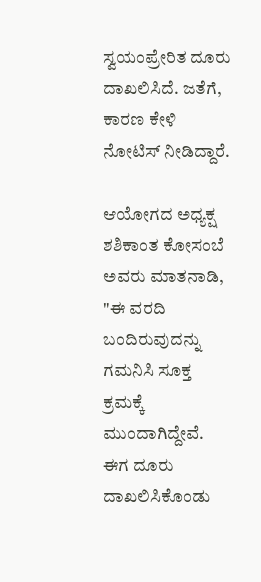ಸ್ವಯಂ‌ಪ್ರೇರಿತ ದೂರು ದಾಖಲಿಸಿದೆ. ಜತೆಗೆ, ಕಾರಣ ಕೇಳಿ ನೋಟಿಸ್ ನೀಡಿದ್ದಾರೆ.

ಆಯೋಗದ ಅಧ್ಯಕ್ಷ ಶಶಿಕಾಂತ ಕೋಸಂಬೆ ಅವರು ಮಾತನಾಡಿ, "ಈ ವರದಿ ಬಂದಿರುವುದನ್ನು ಗಮನಿಸಿ ಸೂಕ್ತ ಕ್ರಮಕ್ಕೆ ಮುಂದಾಗಿದ್ದೇವೆ. ಈಗ ದೂರು ದಾಖಲಿಸಿಕೊಂಡು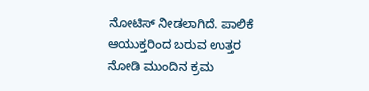ನೋಟಿಸ್ ನೀಡಲಾಗಿದೆ. ಪಾಲಿಕೆ ಆಯುಕ್ತರಿಂದ ಬರುವ ಉತ್ತರ ನೋಡಿ ಮುಂದಿನ ಕ್ರಮ‌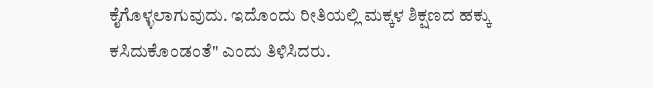ಕೈಗೊಳ್ಳಲಾಗುವುದು. ಇದೊಂದು ರೀತಿಯಲ್ಲಿ ಮಕ್ಕಳ‌ ಶಿಕ್ಷಣದ ಹಕ್ಕು‌ ಕಸಿದುಕೊಂಡಂತೆ" ಎಂದು ತಿಳಿಸಿದರು.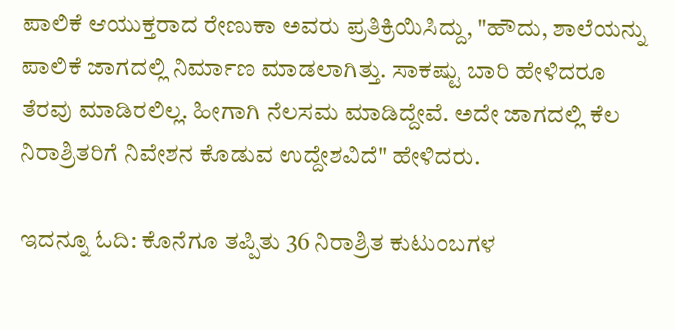ಪಾಲಿಕೆ ಆಯುಕ್ತರಾದ ರೇಣುಕಾ ಅವರು ಪ್ರತಿಕ್ರಿಯಿಸಿದ್ದು, "ಹೌದು, ಶಾಲೆಯನ್ನು ಪಾಲಿಕೆ ಜಾಗದಲ್ಲಿ ನಿರ್ಮಾಣ ಮಾಡಲಾಗಿತ್ತು. ಸಾಕಷ್ಟು ಬಾರಿ ಹೇಳಿದರೂ ತೆರವು ಮಾಡಿರಲಿಲ್ಲ. ಹೀಗಾಗಿ ನೆಲಸಮ ಮಾಡಿದ್ದೇವೆ. ಅದೇ ಜಾಗದಲ್ಲಿ ಕೆಲ ನಿರಾಶ್ರಿತರಿಗೆ ನಿವೇಶನ ಕೊಡುವ ಉದ್ದೇಶವಿದೆ" ಹೇಳಿದರು.

ಇದನ್ನೂ ಓದಿ: ಕೊನೆಗೂ ತಪ್ಪಿತು 36 ನಿರಾಶ್ರಿತ ಕುಟುಂಬಗಳ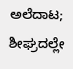ಅಲೆದಾಟ; ಶೀಘ್ರದಲ್ಲೇ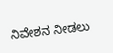ನಿವೇಶನ ನೀಡಲು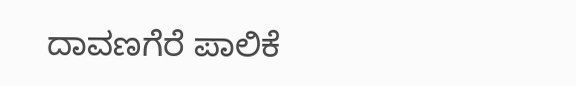ದಾವಣಗೆರೆ ಪಾಲಿಕೆ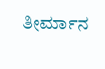ತೀರ್ಮಾನ